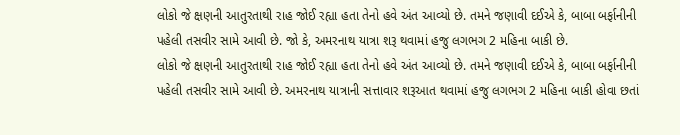લોકો જે ક્ષણની આતુરતાથી રાહ જોઈ રહ્યા હતા તેનો હવે અંત આવ્યો છે. તમને જણાવી દઈએ કે, બાબા બર્ફાનીની પહેલી તસવીર સામે આવી છે. જો કે, અમરનાથ યાત્રા શરૂ થવામાં હજુ લગભગ 2 મહિના બાકી છે.
લોકો જે ક્ષણની આતુરતાથી રાહ જોઈ રહ્યા હતા તેનો હવે અંત આવ્યો છે. તમને જણાવી દઈએ કે, બાબા બર્ફાનીની પહેલી તસવીર સામે આવી છે. અમરનાથ યાત્રાની સત્તાવાર શરૂઆત થવામાં હજુ લગભગ 2 મહિના બાકી હોવા છતાં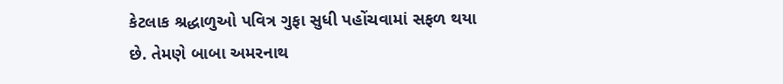કેટલાક શ્રદ્ધાળુઓ પવિત્ર ગુફા સુધી પહોંચવામાં સફળ થયા છે. તેમણે બાબા અમરનાથ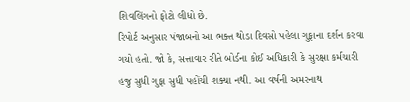શિવલિંગનો ફોટો લીધો છે.
રિપોર્ટ અનુસાર પંજાબનો આ ભક્ત થોડા દિવસો પહેલા ગુફાના દર્શન કરવા ગયો હતો. જો કે, સત્તાવાર રીતે બોર્ડના કોઈ અધિકારી કે સુરક્ષા કર્મચારી હજુ સુધી ગુફા સુધી પહોંચી શક્યા નથી. આ વર્ષની અમરનાથ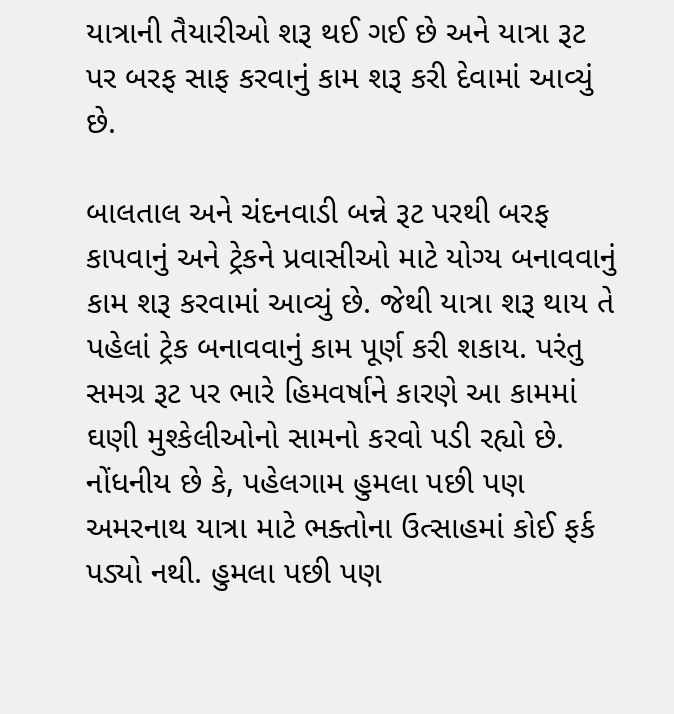યાત્રાની તૈયારીઓ શરૂ થઈ ગઈ છે અને યાત્રા રૂટ પર બરફ સાફ કરવાનું કામ શરૂ કરી દેવામાં આવ્યું છે.

બાલતાલ અને ચંદનવાડી બન્ને રૂટ પરથી બરફ કાપવાનું અને ટ્રેકને પ્રવાસીઓ માટે યોગ્ય બનાવવાનું કામ શરૂ કરવામાં આવ્યું છે. જેથી યાત્રા શરૂ થાય તે પહેલાં ટ્રેક બનાવવાનું કામ પૂર્ણ કરી શકાય. પરંતુ સમગ્ર રૂટ પર ભારે હિમવર્ષાને કારણે આ કામમાં ઘણી મુશ્કેલીઓનો સામનો કરવો પડી રહ્યો છે.
નોંધનીય છે કે, પહેલગામ હુમલા પછી પણ અમરનાથ યાત્રા માટે ભક્તોના ઉત્સાહમાં કોઈ ફર્ક પડ્યો નથી. હુમલા પછી પણ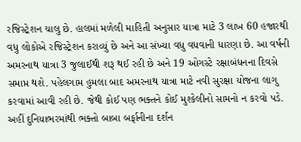રજિસ્ટ્રેશન ચાલુ છે. હાલમાં મળેલી માહિતી અનુસાર યાત્રા માટે 3 લાખ 60 હજારથી વધુ લોકોએ રજિસ્ટ્રેશન કરાવ્યું છે અને આ સંખ્યા વધુ વધવાની ધારણા છે. આ વર્ષની અમરનાથ યાત્રા 3 જુલાઈથી શરૂ થઈ રહી છે અને 19 ઓગસ્ટે રક્ષાબંધનના દિવસે સમાપ્ત થશે. પહેલગામ હુમલા બાદ અમરનાથ યાત્રા માટે નવી સુરક્ષા યોજના લાગુ કરવામાં આવી રહી છે. જેથી કોઈ પણ ભક્તને કોઈ મુશ્કેલીનો સામનો ન કરવો પડે. અહીં દુનિયાભરમાંથી ભક્તો બાબા બર્ફાનીના દર્શન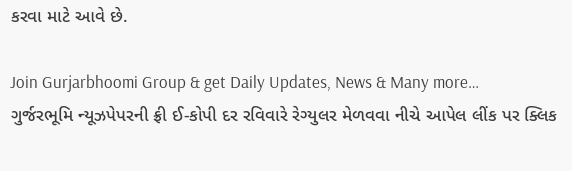કરવા માટે આવે છે.

Join Gurjarbhoomi Group & get Daily Updates, News & Many more…
ગુર્જરભૂમિ ન્યૂઝપેપરની ફ્રી ઈ-કોપી દર રવિવારે રેગ્યુલર મેળવવા નીચે આપેલ લીંક પર ક્લિક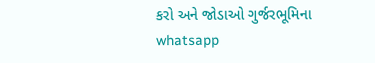કરો અને જોડાઓ ગુર્જરભૂમિના whatsapp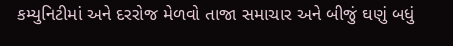કમ્યુનિટીમાં અને દરરોજ મેળવો તાજા સમાચાર અને બીજું ઘણું બધું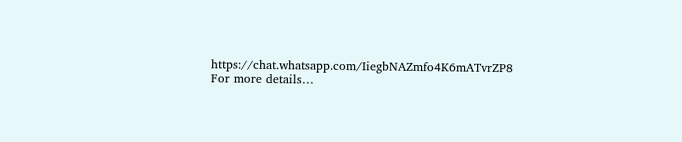https://chat.whatsapp.com/IiegbNAZmfo4K6mATvrZP8
For more details…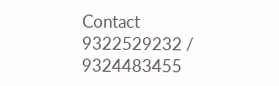Contact 9322529232 / 9324483455